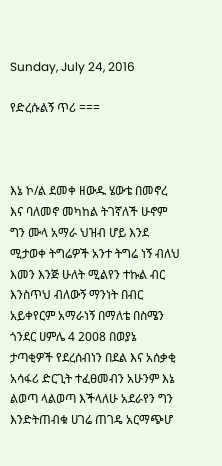Sunday, July 24, 2016

የድረሱልኝ ጥሪ ===



እኔ ኮ/ል ደመቀ ዘውዱ ሄውቴ በመኖረ እና ባለመኖ መካከል ትገኛለች ሁኖም ግን ሙላ አማራ ህዝብ ሆይ እንደ ሚታወቀ ትግሬዎች አንተ ትግሬ ነኝ ብለህ እመን እንጅ ሁለት ሚልየን ተኩል ብር እንስጥህ ብለውኝ ማንነት በብር አይቀየርም አማራነኝ በማለቴ በስሜን ጎንደር ሀምሌ 4 2008 በወያኔ ታጣቂዎች የደረሰብነን በደል እና አሰቃቂ አሳፋሪ ድርጊት ተፈፀመብን አሁንም እኔ ልወጣ ላልወጣ እችላለሁ አደራየን ግን እንድትጠብቁ ሀገሬ ጠገዴ አርማጭሆ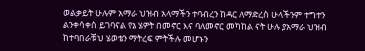ወልቃይት ሁሉም አማራ ህዝብ አላማችን ተባብረን ከዳር ለማድረስ ሁላችንም ተግተን ልንቀሳቀስ ይገባናል የኔ ሄዎት በመኖር እና ባለመኖር መካከል ናት ሁሉ ያአማራ ህዝብ ከተባበራቹህ ሄወቴን ማትረፍ ምትችሉ መሆኑን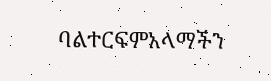ባልተርፍምአላማችን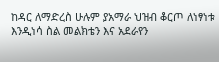ከዳር ለማድረስ ሁሉም ያአማራ ህዝብ ቆርጦ ለነፃነቱ እንዲነሳ ስል መልክቴን እና አደራየን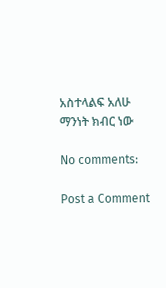አስተላልፍ አለሁ ማንነት ክብር ነው

No comments:

Post a Comment